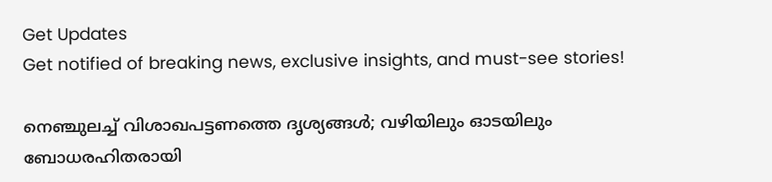Get Updates
Get notified of breaking news, exclusive insights, and must-see stories!

നെഞ്ചുലച്ച് വിശാഖപട്ടണത്തെ ദൃശ്യങ്ങൾ; വഴിയിലും ഓടയിലും ബോധരഹിതരായി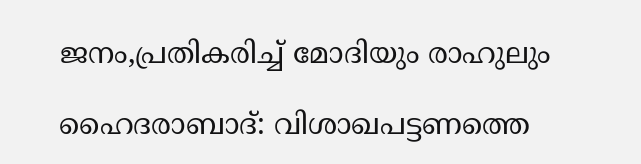ജനം,പ്രതികരിച്ച് മോദിയും രാഹുലും

ഹൈദരാബാദ്: വിശാഖപട്ടണത്തെ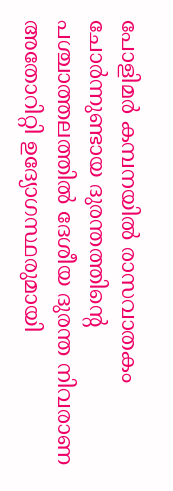പോളിമര്‍ കമ്പനയില്‍ രാസവാതകം ചോര്‍ന്നുണ്ടായ ദുരന്തത്തിന്‍റെ പശ്ചാത്തലത്തില്‍ ദേശീയ ദുരന്ത നിവരാണ അതോറിറ്റി ഉദ്യോഗസ്ഥരുമായി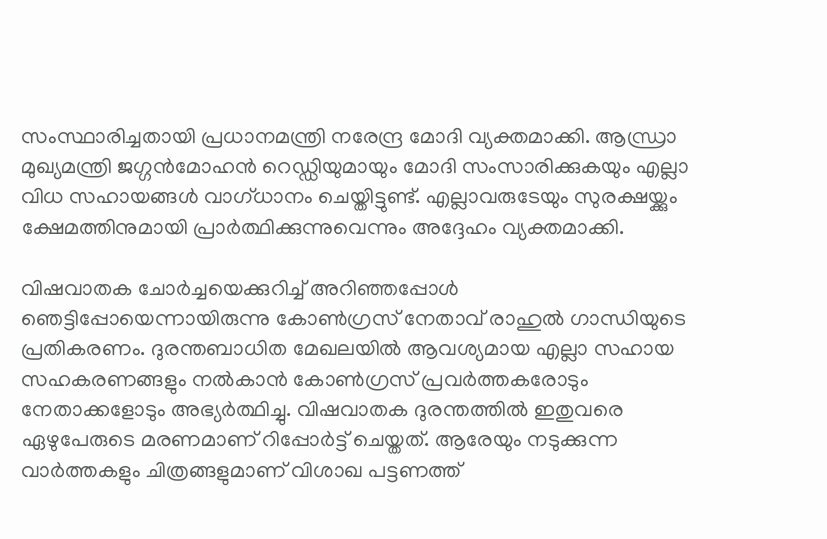സംസ്ഥാരിച്ചതായി പ്രധാനമന്ത്രി നരേന്ദ്ര മോദി വ്യക്തമാക്കി. ആന്ധ്രാ മുഖ്യമന്ത്രി ജഗ്ഗന്‍മോഹന്‍ റെഡ്ഡിയുമായും മോദി സംസാരിക്കുകയും എല്ലാ വിധ സഹായങ്ങള്‍ വാഗ്ധാനം ചെയ്തിട്ടുണ്ട്. എല്ലാവരുടേയും സുരക്ഷയ്ക്കും ക്ഷേമത്തിനുമായി പ്രാര്‍ത്ഥിക്കുന്നുവെന്നും അദ്ദേഹം വ്യക്തമാക്കി.

വിഷവാതക ചോർച്ചയെക്കുറിച്ച് അറിഞ്ഞപ്പോൾ ഞെട്ടിപ്പോയെന്നായിരുന്നു കോണ്‍ഗ്രസ് നേതാവ് രാഹുല്‍ ഗാന്ധിയുടെ പ്രതികരണം. ദുരന്തബാധിത മേഖലയിൽ ആവശ്യമായ എല്ലാ സഹായ സഹകരണങ്ങളും നൽകാൻ കോൺഗ്രസ് പ്രവർത്തകരോടും നേതാക്കളോടും അഭ്യര്‍ത്ഥിച്ചു. വിഷവാതക ദുരന്തത്തില്‍ ഇതുവരെ ഏഴുപേരുടെ മരണമാണ് റിപ്പോര്‍ട്ട് ചെയ്തത്. ആരേയും നടുക്കുന്ന വാര്‍ത്തകളും ചിത്രങ്ങളുമാണ് വിശാഖ പട്ടണത്ത്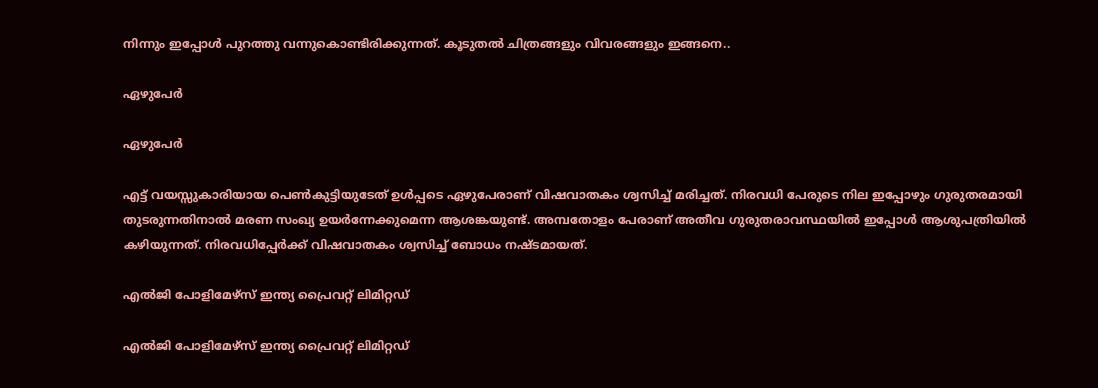നിന്നും ഇപ്പോള്‍ പുറത്തു വന്നുകൊണ്ടിരിക്കുന്നത്. കൂടുതല്‍ ചിത്രങ്ങളും വിവരങ്ങളും ഇങ്ങനെ..

ഏഴുപേര്‍

ഏഴുപേര്‍

എട്ട് വയസ്സുകാരിയായ പെണ്‍കുട്ടിയുടേത് ഉള്‍പ്പടെ ഏഴുപേരാണ് വിഷവാതകം ശ്വസിച്ച് മരിച്ചത്. നിരവധി പേരുടെ നില ഇപ്പോഴും ഗുരുതരമായി തുടരുന്നതിനാല്‍ മരണ സംഖ്യ ഉയര്‍ന്നേക്കുമെന്ന ആശങ്കയുണ്ട്. അമ്പതോളം പേരാണ് അതീവ ഗുരുതരാവസ്ഥയില്‍ ഇപ്പോള്‍ ആശുപത്രിയില്‍ കഴിയുന്നത്. നിരവധിപ്പേര്‍ക്ക് വിഷവാതകം ശ്വസിച്ച് ബോധം നഷ്ടമായത്.

എല്‍ജി പോളിമേഴ്സ് ഇന്ത്യ പ്രൈവറ്റ് ലിമിറ്റഡ്

എല്‍ജി പോളിമേഴ്സ് ഇന്ത്യ പ്രൈവറ്റ് ലിമിറ്റഡ്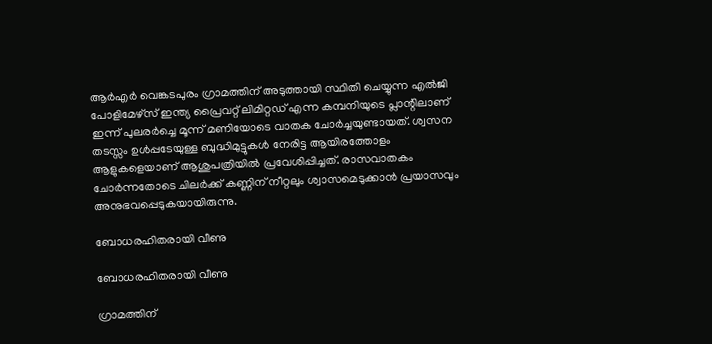ആര്‍എര്‍ വെങ്കടപുരം ഗ്രാമത്തിന് അടുത്തായി സ്ഥിതി ചെയ്യുന്ന എല്‍ജി പോളിമേഴ്സ് ഇന്ത്യ പ്രൈവറ്റ് ലിമിറ്റഡ് എന്ന കമ്പനിയുടെ പ്ലാന്റിലാണ് ഇന്ന് പുലരര്‍ച്ചെ മൂന്ന് മണിയോടെ വാതക ചോർച്ചയുണ്ടായത്. ശ്വസന തടസ്സം ഉള്‍പ്പടേയുള്ള ബുദ്ധിമുട്ടുകള്‍ നേരിട്ട ആയിരത്തോളം ആളുകളെയാണ് ആശുപത്രിയിൽ പ്രവേശിപ്പിച്ചത്. രാസവാതകം ചോർന്നതോടെ ചിലർക്ക് കണ്ണിന് നീറ്റലും ശ്വാസമെടുക്കാൻ പ്രയാസവും അനുഭവപ്പെടുകയായിരുന്നു.

ബോധരഹിതരായി വീണു

ബോധരഹിതരായി വീണു

ഗ്രാമത്തിന്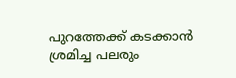പുറത്തേക്ക് കടക്കാന്‍ ശ്രമിച്ച പലരും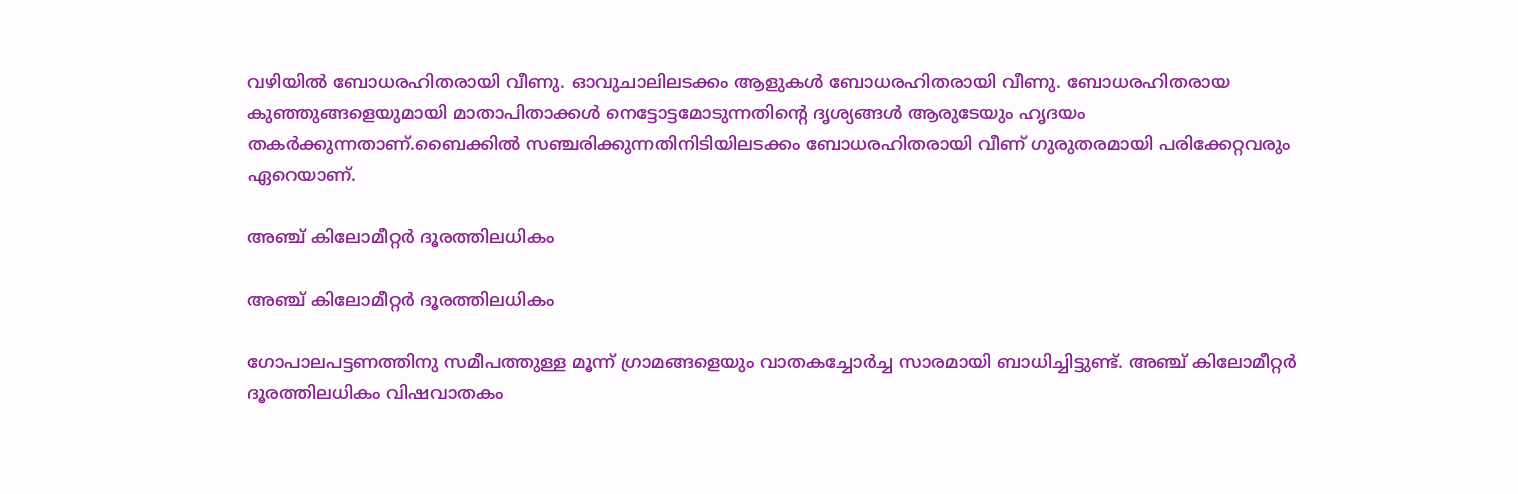വഴിയില്‍ ബോധരഹിതരായി വീണു. ഓവുചാലിലടക്കം ആളുകൾ ബോധരഹിതരായി വീണു. ബോധരഹിതരായ കുഞ്ഞുങ്ങളെയുമായി മാതാപിതാക്കൾ നെട്ടോട്ടമോടുന്നതിന്‍റെ ദൃശ്യങ്ങള്‍ ആരുടേയും ഹൃദയം തകര്‍ക്കുന്നതാണ്.ബൈക്കിൽ സഞ്ചരിക്കുന്നതിനിടിയിലടക്കം ബോധരഹിതരായി വീണ് ഗുരുതരമായി പരിക്കേറ്റവരും ഏറെയാണ്.

അഞ്ച് കിലോമീറ്റർ ദൂരത്തിലധികം

അഞ്ച് കിലോമീറ്റർ ദൂരത്തിലധികം

ഗോപാലപട്ടണത്തിനു സമീപത്തുള്ള മൂന്ന് ഗ്രാമങ്ങളെയും വാതകച്ചോര്‍ച്ച സാരമായി ബാധിച്ചിട്ടുണ്ട്. അഞ്ച് കിലോമീറ്റർ ദൂരത്തിലധികം വിഷവാതകം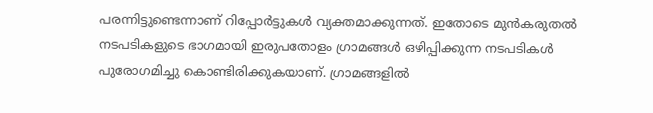പരന്നിട്ടുണ്ടെന്നാണ് റിപ്പോര്‍ട്ടുകള്‍ വ്യക്തമാക്കുന്നത്. ഇതോടെ മുന്‍കരുതല്‍ നടപടികളുടെ ഭാഗമായി ഇരുപതോളം ഗ്രാമങ്ങള്‍ ഒഴിപ്പിക്കുന്ന നടപടികള്‍ പുരോഗമിച്ചു കൊണ്ടിരിക്കുകയാണ്. ഗ്രാമങ്ങളിൽ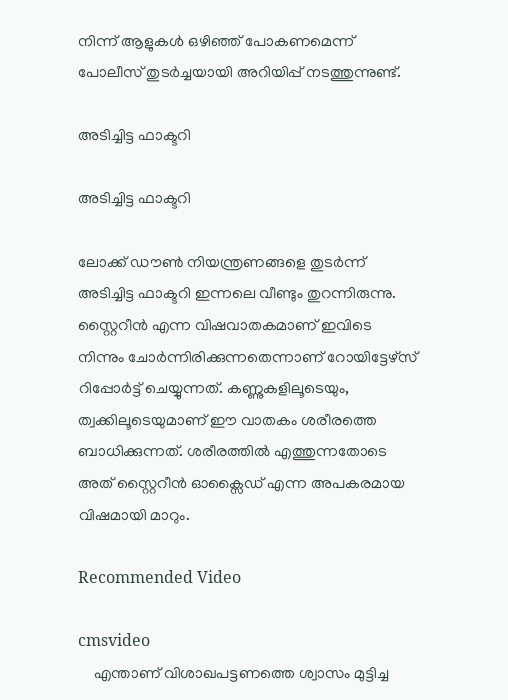നിന്ന് ആളുകൾ ഒഴിഞ്ഞ് പോകണമെന്ന് പോലീസ് തുടര്‍ച്ചയായി അറിയിപ്പ് നടത്തുന്നുണ്ട്.

അടിച്ചിട്ട ഫാക്ടറി

അടിച്ചിട്ട ഫാക്ടറി

ലോക്ക് ഡൗണ്‍ നിയന്ത്രണങ്ങളെ തുടര്‍ന്ന് അടിച്ചിട്ട ഫാക്ടറി ഇന്നലെ വീണ്ടും തുറന്നിരുന്നു. സ്റ്റൈറീൻ എന്ന വിഷവാതകമാണ് ഇവിടെ നിന്നും ചോര്‍ന്നിരിക്കുന്നതെന്നാണ് റോയിട്ടേഴ്‌സ് റിപ്പോർട്ട് ചെയ്യുന്നത്. കണ്ണുകളിലൂടെയും, ത്വക്കിലൂടെയുമാണ് ഈ വാതകം ശരീരത്തെ ബാധിക്കുന്നത്. ശരീരത്തിൽ എത്തുന്നതോടെ അത് സ്റ്റൈറീൻ ഓക്സൈഡ് എന്ന അപകരമായ വിഷമായി മാറും.

Recommended Video

cmsvideo
    എന്താണ് വിശാഖപട്ടണത്തെ ശ്വാസം മുട്ടിച്ച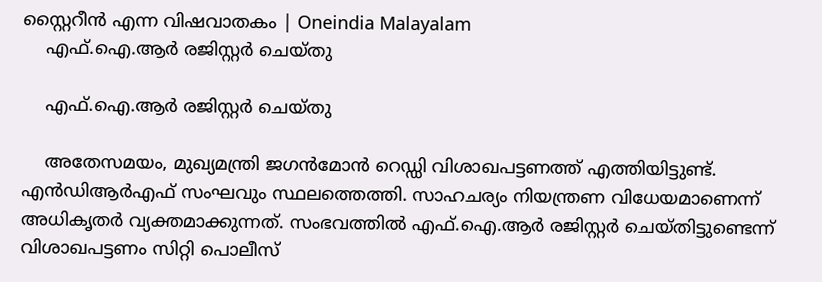സ്റ്റൈറീന്‍ എന്ന വിഷവാതകം | Oneindia Malayalam
    എഫ്.ഐ.ആർ രജിസ്റ്റർ ചെയ്തു

    എഫ്.ഐ.ആർ രജിസ്റ്റർ ചെയ്തു

    അതേസമയം, മുഖ്യമന്ത്രി ജഗൻമോൻ റെഡ്ഡി വിശാഖപട്ടണത്ത് എത്തിയിട്ടുണ്ട്. എന്‍ഡിആര്‍എഫ് സംഘവും സ്ഥലത്തെത്തി. സാഹചര്യം നിയന്ത്രണ വിധേയമാണെന്ന് അധികൃതര്‍ വ്യക്തമാക്കുന്നത്. സംഭവത്തിൽ എഫ്.ഐ.ആർ രജിസ്റ്റർ ചെയ്തിട്ടുണ്ടെന്ന് വിശാഖപട്ടണം സിറ്റി പൊലീസ്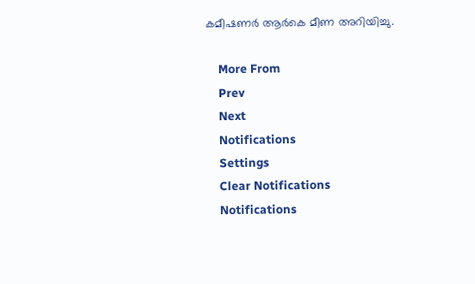കമീഷണർ ആർകെ മീണ അറിയിച്ചു.

    More From
    Prev
    Next
    Notifications
    Settings
    Clear Notifications
    Notifications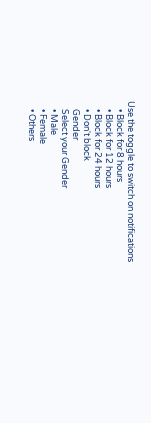Use the toggle to switch on notifications
    • Block for 8 hours
    • Block for 12 hours
    • Block for 24 hours
    • Don't block
    Gender
    Select your Gender
    • Male
    • Female
    • Others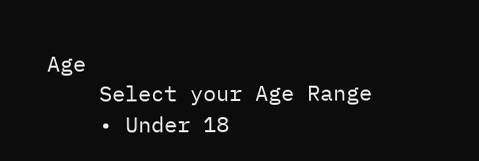Age
    Select your Age Range
    • Under 18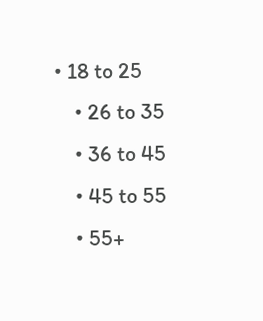• 18 to 25
    • 26 to 35
    • 36 to 45
    • 45 to 55
    • 55+